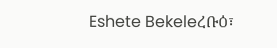Eshete Bekeleረቡዕ፣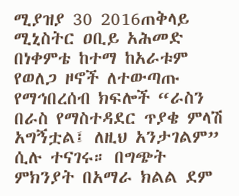ሚያዝያ 30 2016ጠቅላይ ሚኒስትር ዐቢይ አሕመድ በነቀምቴ ከተማ ከአራቱም የወለጋ ዞኖች ለተውጣጡ የማኅበረሰብ ክፍሎች “ራስን በራስ የማስተዳደር ጥያቄ ምላሽ አግኝቷል፤ ለዚህ አንታገልም” ሲሉ ተናገሩ። በግጭት ምክንያት በአማራ ክልል ደም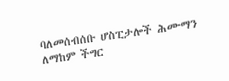ባለመሰብሰቡ ሆስፒታሎች ሕሙማን ለማከም ችግር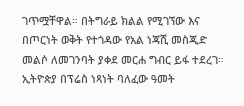ገጥሟቸዋል። በትግራይ ክልል የሚገኘው እና በጦርነት ወቅት የተጎዳው የአል ነጃሺ መስጂድ መልሶ ለመገንባት ያቀደ መርሐ ግብር ይፋ ተደረገ። ኢትዮጵያ በፕሬስ ነጻነት ባለፈው ዓመት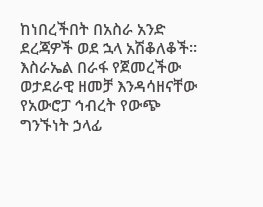ከነበረችበት በአስራ አንድ ደረጃዎች ወደ ኋላ አሽቆለቆች። እስራኤል በራፋ የጀመረችው ወታደራዊ ዘመቻ እንዳሳዘናቸው የአውሮፓ ኅብረት የውጭ ግንኙነት ኃላፊ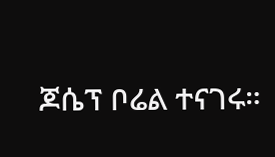ጆሴፕ ቦሬል ተናገሩ።